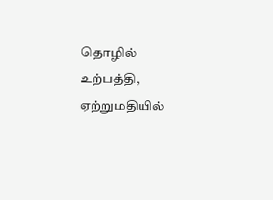தொழில் உற்பத்தி, ஏற்றுமதியில்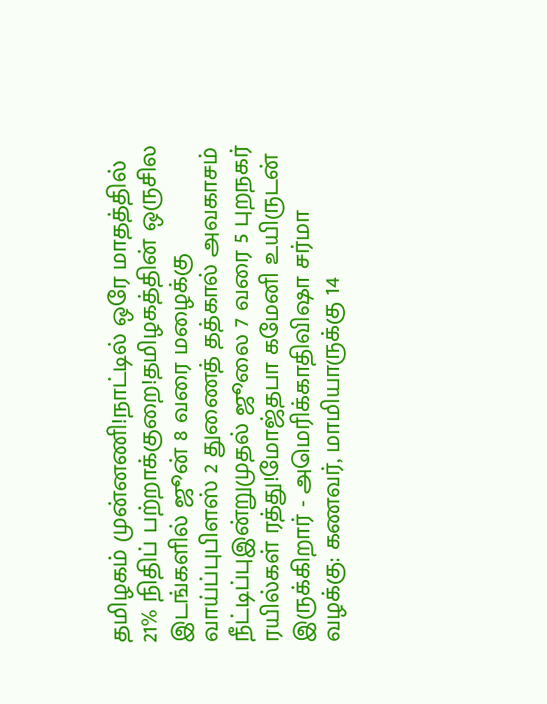தமிழகம் முன்னணி!நாட்டில் ஒரே மாதத்தில் 21% நிதிப் பற்றாக்குறை!தமிழகத்தின் ஒருசில இடங்களில் ஜூன் 8 வரை மழைக்கு வாய்ப்புபிளஸ் 2 துணைத் தத்கால் அவகாசம் நீட்டிப்புஇன்றுமுதல் ஜூலை 7 வரை 5 புறநகர் ரயில்கள் ரத்து!மோஜ்தபா கமேனி உயிருடன் இருக்கிறார் - அமெரிக்காதிவிஷா சர்மா வழக்கு: கணவர், மாமியாருக்கு 14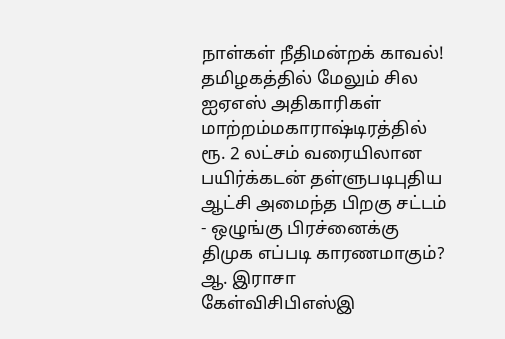நாள்கள் நீதிமன்றக் காவல்! தமிழகத்தில் மேலும் சில ஐஏஎஸ் அதிகாரிகள் மாற்றம்மகாராஷ்டிரத்தில் ரூ. 2 லட்சம் வரையிலான பயிர்க்கடன் தள்ளுபடிபுதிய ஆட்சி அமைந்த பிறகு சட்டம் - ஒழுங்கு பிரச்னைக்கு திமுக எப்படி காரணமாகும்? ஆ. இராசா கேள்விசிபிஎஸ்இ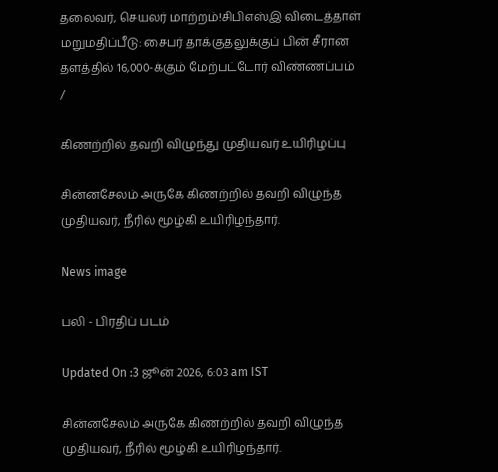தலைவர், செயலர் மாற்றம்!சிபிஎஸ்இ விடைத்தாள் மறுமதிப்பீடு: சைபர் தாக்குதலுக்குப் பின் சீரான தளத்தில் 16,000-க்கும் மேற்பட்டோர் விண்ணப்பம்
/

கிணற்றில் தவறி விழுந்து முதியவர் உயிரிழப்பு

சின்னசேலம் அருகே கிணற்றில் தவறி விழுந்த முதியவர், நீரில் மூழ்கி உயிரிழந்தார்.

News image

பலி - பிரதிப் படம்

Updated On :3 ஜூன் 2026, 6:03 am IST

சின்னசேலம் அருகே கிணற்றில் தவறி விழுந்த முதியவர், நீரில் மூழ்கி உயிரிழந்தார்.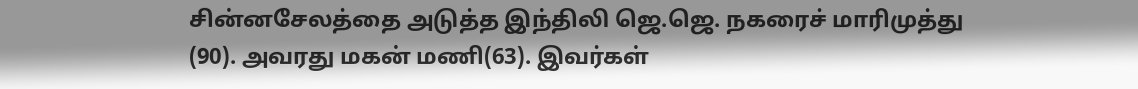சின்னசேலத்தை அடுத்த இந்திலி ஜெ.ஜெ. நகரைச் மாரிமுத்து (90). அவரது மகன் மணி(63). இவர்கள்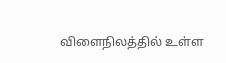விளைநிலத்தில் உள்ள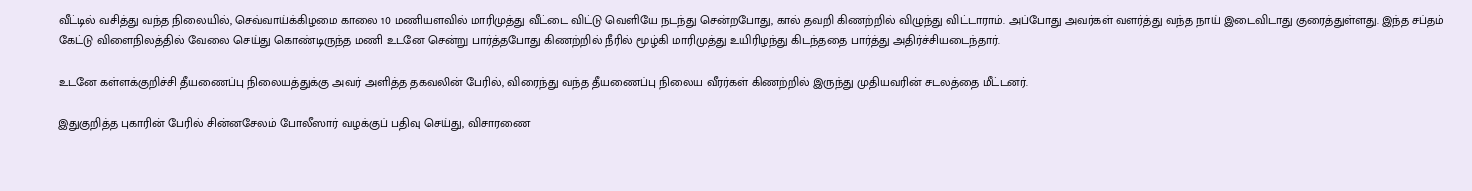வீட்டில் வசித்து வந்த நிலையில், செவ்வாய்க்கிழமை காலை 10 மணியளவில் மாரிமுத்து வீட்டை விட்டு வெளியே நடந்து சென்றபோது, கால் தவறி கிணற்றில் விழுந்து விட்டாராம். அப்போது அவர்கள் வளர்த்து வந்த நாய் இடைவிடாது குரைத்துள்ளது. இந்த சப்தம் கேட்டு விளைநிலத்தில் வேலை செய்து கொண்டிருந்த மணி உடனே சென்று பார்த்தபோது கிணற்றில் நீரில் மூழ்கி மாரிமுத்து உயிரிழந்து கிடந்ததை பார்த்து அதிர்ச்சியடைந்தார்.

உடனே கள்ளக்குறிச்சி தீயணைப்பு நிலையத்துக்கு அவர் அளித்த தகவலின் பேரில், விரைந்து வந்த தீயணைப்பு நிலைய வீரர்கள் கிணற்றில் இருந்து முதியவரின் சடலத்தை மீட்டனர்.

இதுகுறித்த புகாரின் பேரில் சின்னசேலம் போலீஸார் வழக்குப் பதிவு செய்து, விசாரணை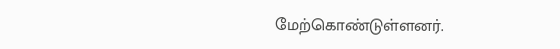மேற்கொண்டுள்ளனர்.